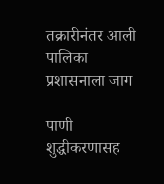तक्रारीनंतर आली पालिका प्रशासनाला जाग

पाणी शुद्धीकरणासह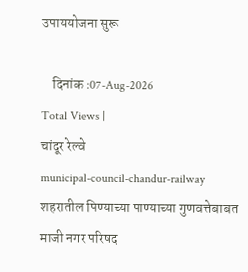उपाययोजना सुरू

    दिनांक :07-Aug-2026
Total Views |
चांदूर रेल्वे
municipal-council-chandur-railway शहरातील पिण्याच्या पाण्याच्या गुणवत्तेबाबत माजी नगर परिषद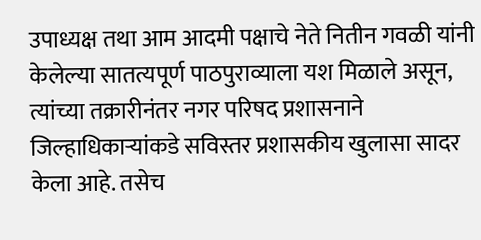उपाध्यक्ष तथा आम आदमी पक्षाचे नेते नितीन गवळी यांनी केलेल्या सातत्यपूर्ण पाठपुराव्याला यश मिळाले असून, त्यांच्या तक्रारीनंतर नगर परिषद प्रशासनाने जिल्हाधिकाऱ्यांकडे सविस्तर प्रशासकीय खुलासा सादर केला आहे. तसेच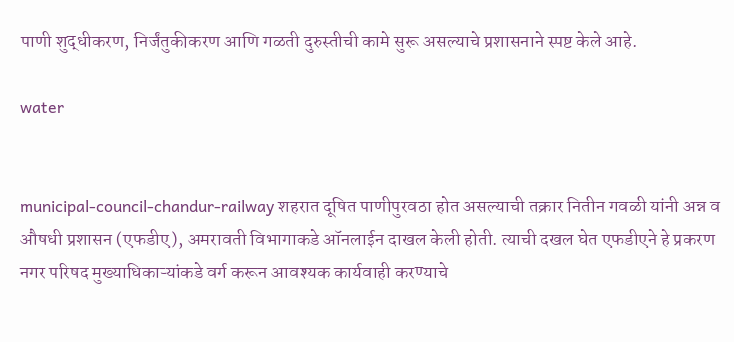पाणी शुद्धीकरण, निर्जंतुकीकरण आणि गळती दुरुस्तीची कामे सुरू असल्याचे प्रशासनाने स्पष्ट केले आहे.

water


municipal-council-chandur-railway शहरात दूषित पाणीपुरवठा होत असल्याची तक्रार नितीन गवळी यांनी अन्न व औषधी प्रशासन (एफडीए), अमरावती विभागाकडे ऑनलाईन दाखल केली होती. त्याची दखल घेत एफडीएने हे प्रकरण नगर परिषद मुख्याधिकाऱ्यांकडे वर्ग करून आवश्यक कार्यवाही करण्याचे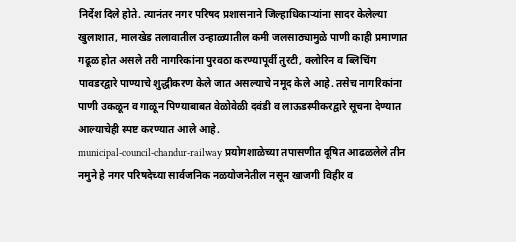निर्देश दिले होते. त्यानंतर नगर परिषद प्रशासनाने जिल्हाधिकाऱ्यांना सादर केलेल्या खुलाशात, मालखेड तलावातील उन्हाळ्यातील कमी जलसाठ्यामुळे पाणी काही प्रमाणात गढूळ होत असले तरी नागरिकांना पुरवठा करण्यापूर्वी तुरटी, क्लोरिन व ब्लिचिंग पावडरद्वारे पाण्याचे शुद्धीकरण केले जात असल्याचे नमूद केले आहे. तसेच नागरिकांना पाणी उकळून व गाळून पिण्याबाबत वेळोवेळी दवंडी व लाऊडस्पीकरद्वारे सूचना देण्यात आल्याचेही स्पष्ट करण्यात आले आहे.
municipal-council-chandur-railway प्रयोगशाळेच्या तपासणीत दूषित आढळलेले तीन नमुने हे नगर परिषदेच्या सार्वजनिक नळयोजनेतील नसून खाजगी विहीर व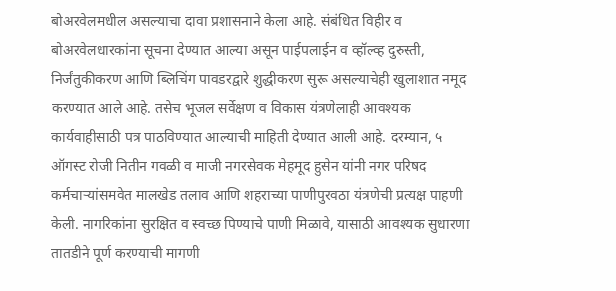बोअरवेलमधील असल्याचा दावा प्रशासनाने केला आहे. संबंधित विहीर व बोअरवेलधारकांना सूचना देण्यात आल्या असून पाईपलाईन व व्हॉल्व्ह दुरुस्ती, निर्जंतुकीकरण आणि ब्लिचिंग पावडरद्वारे शुद्धीकरण सुरू असल्याचेही खुलाशात नमूद करण्यात आले आहे. तसेच भूजल सर्वेक्षण व विकास यंत्रणेलाही आवश्यक कार्यवाहीसाठी पत्र पाठविण्यात आल्याची माहिती देण्यात आली आहे. दरम्यान, ५ ऑगस्ट रोजी नितीन गवळी व माजी नगरसेवक मेहमूद हुसेन यांनी नगर परिषद कर्मचाऱ्यांसमवेत मालखेड तलाव आणि शहराच्या पाणीपुरवठा यंत्रणेची प्रत्यक्ष पाहणी केली. नागरिकांना सुरक्षित व स्वच्छ पिण्याचे पाणी मिळावे, यासाठी आवश्यक सुधारणा तातडीने पूर्ण करण्याची मागणी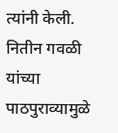त्यांनी केली. नितीन गवळी यांच्या पाठपुराव्यामुळे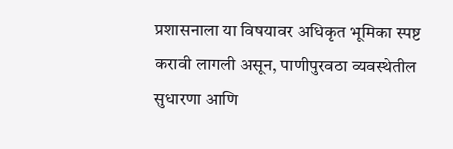प्रशासनाला या विषयावर अधिकृत भूमिका स्पष्ट करावी लागली असून, पाणीपुरवठा व्यवस्थेतील सुधारणा आणि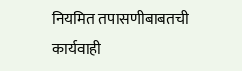नियमित तपासणीबाबतची कार्यवाही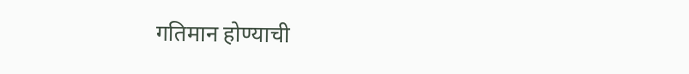गतिमान होण्याची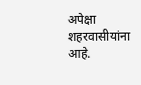अपेक्षा शहरवासीयांना आहे.